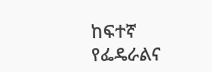ከፍተኛ የፌዴራልና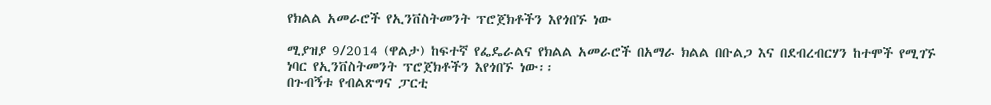የክልል አመራሮች የኢንቨስትመንት ፕሮጀክቶችን እየጎበኙ ነው

ሚያዝያ 9/2014 (ዋልታ) ከፍተኛ የፌዴራልና የክልል አመራሮች በአማራ ክልል በቡልጋ እና በደብረብርሃን ከተሞች የሚገኙ ነባር የኢንቨስትመንት ፕሮጀክቶችን እየጎበኙ ነው፡፡
በጉብኝቱ የብልጽግና ፓርቲ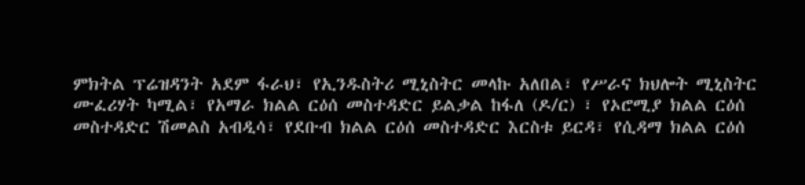ምክትል ፕሬዝዳንት አደም ፋራህ፣ የኢንዱስትሪ ሚኒስትር መላኩ አለበል፣ የሥራና ክህሎት ሚኒስትር ሙፈሪሃት ካሚል፣ የአማራ ክልል ርዕሰ መስተዳድር ይልቃል ከፋለ (ዶ/ር) ፣ የኦሮሚያ ክልል ርዕሰ መስተዳድር ሽመልስ አብዲሳ፣ የደቡብ ክልል ርዕሰ መስተዳድር እርስቱ ይርዳ፣ የሲዳማ ክልል ርዕሰ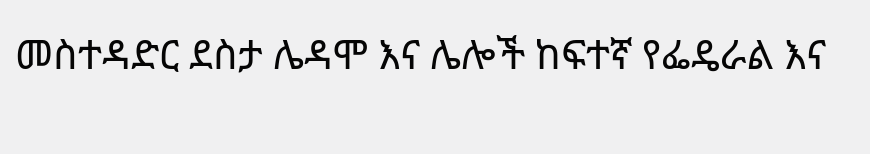መስተዳድር ደስታ ሌዳሞ እና ሌሎች ከፍተኛ የፌዴራል እና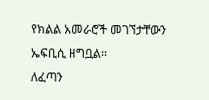የክልል አመራሮች መገኘታቸውን ኤፍቢሲ ዘግቧል፡፡
ለፈጣን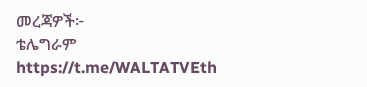መረጃዎች፦
ቴሌግራም https://t.me/WALTATVEth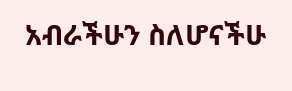አብራችሁን ስለሆናችሁ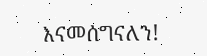እናመሰግናለን!